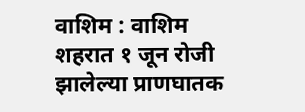वाशिम : वाशिम शहरात १ जून रोजी झालेल्या प्राणघातक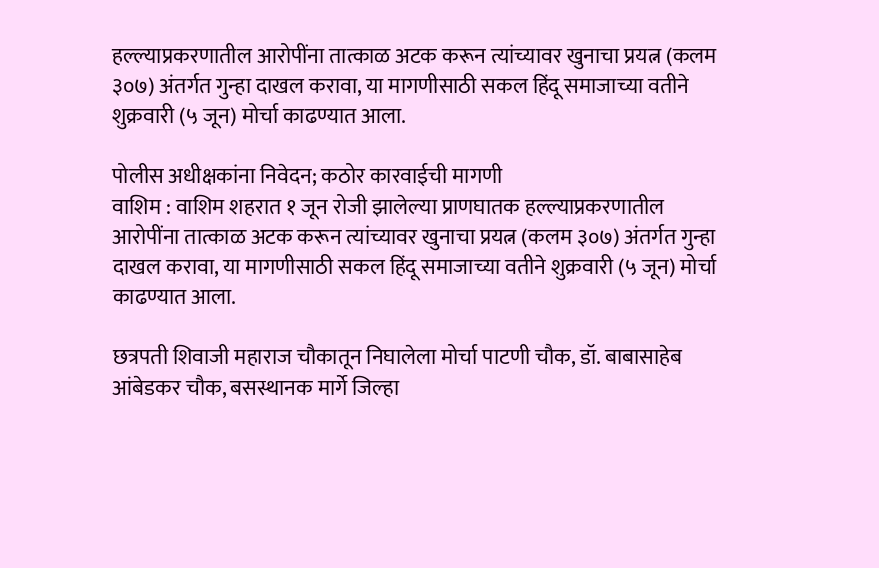हल्ल्याप्रकरणातील आरोपींना तात्काळ अटक करून त्यांच्यावर खुनाचा प्रयत्न (कलम ३०७) अंतर्गत गुन्हा दाखल करावा, या मागणीसाठी सकल हिंदू समाजाच्या वतीने शुक्रवारी (५ जून) मोर्चा काढण्यात आला.

पोलीस अधीक्षकांना निवेदन; कठोर कारवाईची मागणी
वाशिम : वाशिम शहरात १ जून रोजी झालेल्या प्राणघातक हल्ल्याप्रकरणातील आरोपींना तात्काळ अटक करून त्यांच्यावर खुनाचा प्रयत्न (कलम ३०७) अंतर्गत गुन्हा दाखल करावा, या मागणीसाठी सकल हिंदू समाजाच्या वतीने शुक्रवारी (५ जून) मोर्चा काढण्यात आला.

छत्रपती शिवाजी महाराज चौकातून निघालेला मोर्चा पाटणी चौक, डॉ. बाबासाहेब आंबेडकर चौक, बसस्थानक मार्गे जिल्हा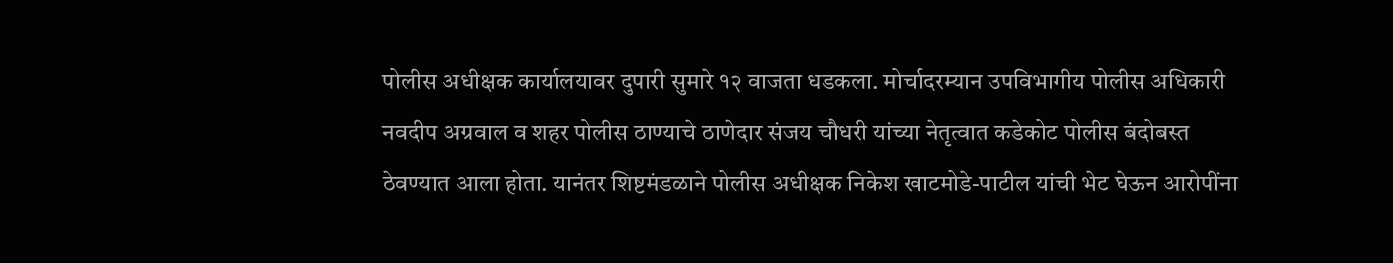पोलीस अधीक्षक कार्यालयावर दुपारी सुमारे १२ वाजता धडकला. मोर्चादरम्यान उपविभागीय पोलीस अधिकारी नवदीप अग्रवाल व शहर पोलीस ठाण्याचे ठाणेदार संजय चौधरी यांच्या नेतृत्वात कडेकोट पोलीस बंदोबस्त ठेवण्यात आला होता. यानंतर शिष्टमंडळाने पोलीस अधीक्षक निकेश खाटमोडे-पाटील यांची भेट घेऊन आरोपींना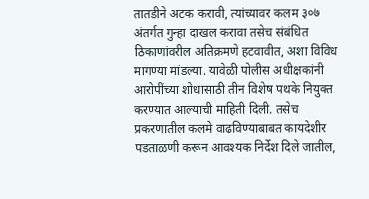तातडीने अटक करावी, त्यांच्यावर कलम ३०७ अंतर्गत गुन्हा दाखल करावा तसेच संबंधित ठिकाणांवरील अतिक्रमणे हटवावीत, अशा विविध मागण्या मांडल्या. यावेळी पोलीस अधीक्षकांनी आरोपींच्या शोधासाठी तीन विशेष पथके नियुक्त करण्यात आल्याची माहिती दिली. तसेच प्रकरणातील कलमे वाढविण्याबाबत कायदेशीर पडताळणी करून आवश्यक निर्देश दिले जातील,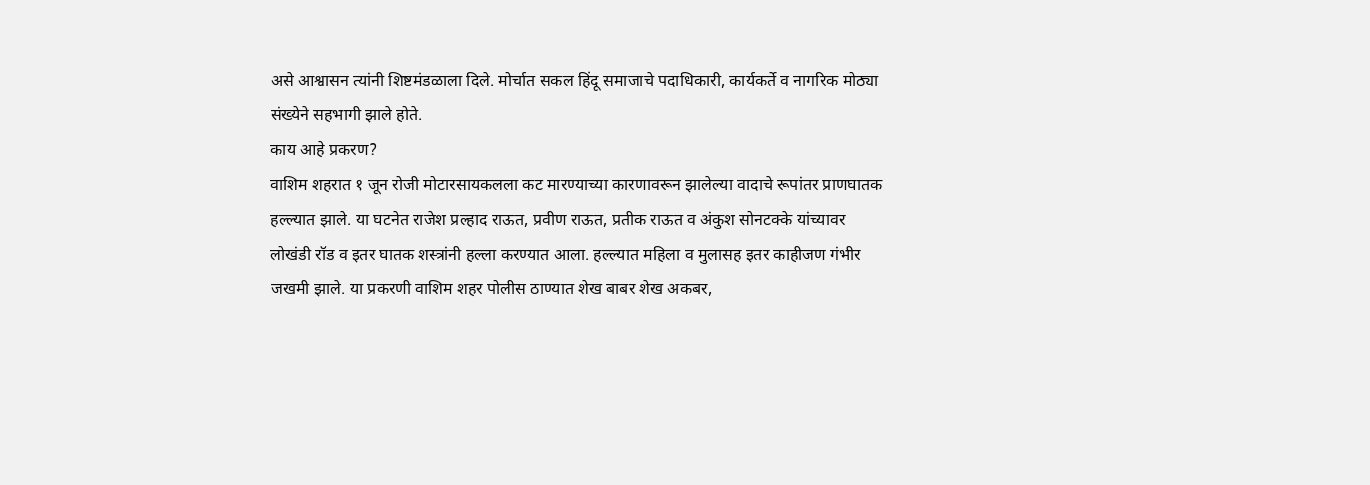असे आश्वासन त्यांनी शिष्टमंडळाला दिले. मोर्चात सकल हिंदू समाजाचे पदाधिकारी, कार्यकर्ते व नागरिक मोठ्या संख्येने सहभागी झाले होते.
काय आहे प्रकरण?
वाशिम शहरात १ जून रोजी मोटारसायकलला कट मारण्याच्या कारणावरून झालेल्या वादाचे रूपांतर प्राणघातक हल्ल्यात झाले. या घटनेत राजेश प्रल्हाद राऊत, प्रवीण राऊत, प्रतीक राऊत व अंकुश सोनटक्के यांच्यावर लोखंडी रॉड व इतर घातक शस्त्रांनी हल्ला करण्यात आला. हल्ल्यात महिला व मुलासह इतर काहीजण गंभीर जखमी झाले. या प्रकरणी वाशिम शहर पोलीस ठाण्यात शेख बाबर शेख अकबर,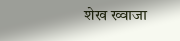शेख ख्वाजा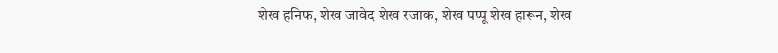शेख हनिफ, शेख जावेद शेख रजाक, शेख पप्पू शेख हारून, शेख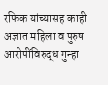रफिक यांच्यासह काही अज्ञात महिला व पुरुष आरोपींविरुद्ध गुन्हा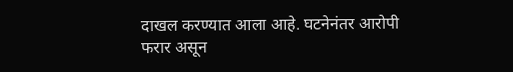दाखल करण्यात आला आहे. घटनेनंतर आरोपी फरार असून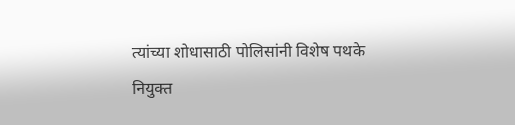त्यांच्या शोधासाठी पोलिसांनी विशेष पथके नियुक्त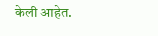केली आहेत.